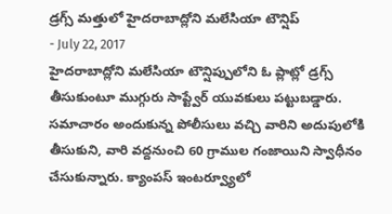డ్రగ్స్ మత్తులో హైదరాబాద్లోని మలేసియా టౌన్షిప్
- July 22, 2017
హైదరాబాద్లోని మలేసియా టౌన్షిప్పులోని ఓ ప్లాట్లో డ్రగ్స్ తీసుకుంటూ ముగ్గురు సాప్ట్వేర్ యువకులు పట్టుబడ్డారు. సమాచారం అందుకున్న పోలీసులు వచ్చి వారిని అదుపులోకి తీసుకుని, వారి వద్దనుంచి 60 గ్రాముల గంజాయిని స్వాధీనం చేసుకున్నారు. క్యాంపస్ ఇంటర్వ్యూలో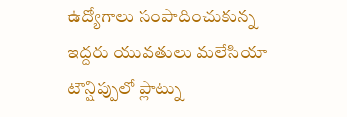ఉద్యోగాలు సంపాదించుకున్న ఇద్దరు యువతులు మలేసియా టౌన్షిప్పులో ప్లాట్ను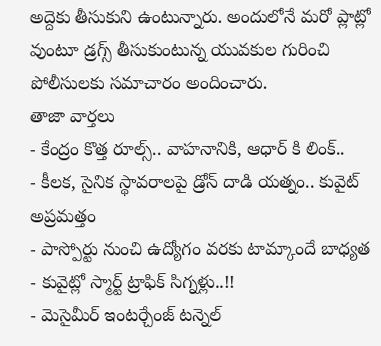అద్దెకు తీసుకుని ఉంటున్నారు. అందులోనే మరో ప్లాట్లో వుంటూ డ్రగ్స్ తీసుకుంటున్న యువకుల గురించి పోలీసులకు సమాచారం అందించారు.
తాజా వార్తలు
- కేంద్రం కొత్త రూల్స్.. వాహనానికి, ఆధార్ కి లింక్..
- కీలక, సైనిక స్థావరాలపై డ్రోన్ దాడి యత్నం.. కువైట్ అప్రమత్తం
- పాస్పోర్టు నుంచి ఉద్యోగం వరకు టామ్కాందే బాధ్యత
- కువైట్లో స్మార్ట్ ట్రాఫిక్ సిగ్నళ్లు..!!
- మెసైమీర్ ఇంటర్చేంజ్ టన్నెల్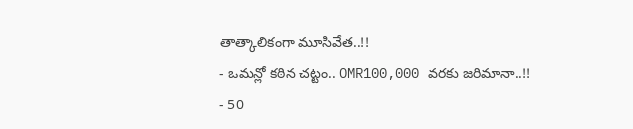తాత్కాలికంగా మూసివేత..!!
- ఒమన్లో కఠిన చట్టం.. OMR100,000 వరకు జరిమానా..!!
- 50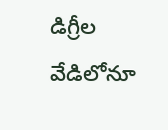డిగ్రీల వేడిలోనూ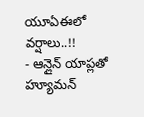యూఏఈలో వర్షాలు..!!
- ఆన్లైన్ యాప్లతో హ్యూమన్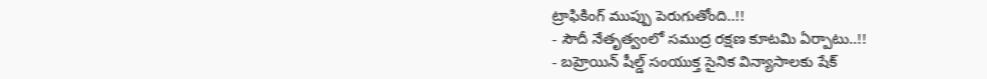ట్రాఫికింగ్ ముప్పు పెరుగుతోంది..!!
- సౌదీ నేతృత్వంలో సముద్ర రక్షణ కూటమి ఏర్పాటు..!!
- బహ్రెయిన్ షీల్డ్ సంయుక్త సైనిక విన్యాసాలకు షేక్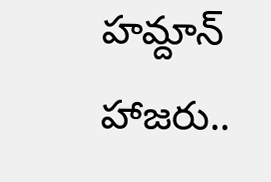హమ్దాన్ హాజరు..